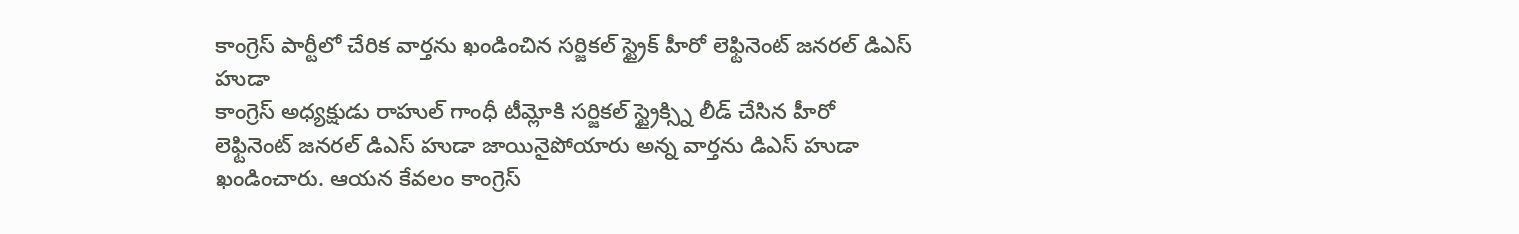కాంగ్రెస్ పార్టీలో చేరిక వార్తను ఖండించిన సర్జికల్ స్ట్రైక్ హీరో లెఫ్టినెంట్ జనరల్ డిఎస్ హుడా
కాంగ్రెస్ అధ్యక్షుడు రాహుల్ గాంధీ టీమ్లోకి సర్జికల్ స్ట్రైక్స్ని లీడ్ చేసిన హీరో లెఫ్టినెంట్ జనరల్ డిఎస్ హుడా జాయినైపోయారు అన్న వార్తను డిఎస్ హుడా ఖండించారు. ఆయన కేవలం కాంగ్రెస్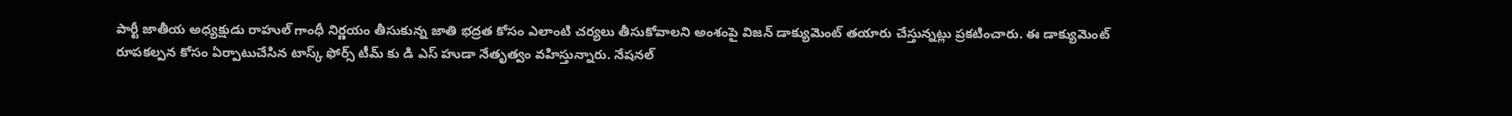పార్టీ జాతీయ అధ్యక్షుడు రాహుల్ గాంధీ నిర్ణయం తీసుకున్న జాతి భద్రత కోసం ఎలాంటి చర్యలు తీసుకోవాలని అంశంపై విజన్ డాక్యుమెంట్ తయారు చేస్తున్నట్లు ప్రకటించారు. ఈ డాక్యుమెంట్ రూపకల్పన కోసం ఏర్పాటుచేసిన టాస్క్ ఫోర్స్ టీమ్ కు డి ఎస్ హుడా నేతృత్వం వహిస్తున్నారు. నేషనల్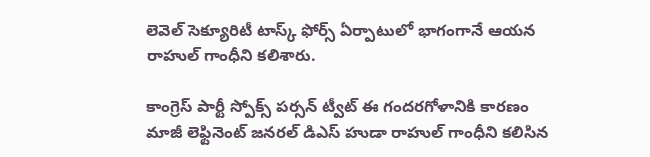లెవెల్ సెక్యూరిటీ టాస్క్ ఫోర్స్ ఏర్పాటులో భాగంగానే ఆయన రాహుల్ గాంధీని కలిశారు.

కాంగ్రెస్ పార్టీ స్పోక్స్ పర్సన్ ట్వీట్ ఈ గందరగోళానికి కారణం
మాజీ లెఫ్టినెంట్ జనరల్ డిఎస్ హుడా రాహుల్ గాంధీని కలిసిన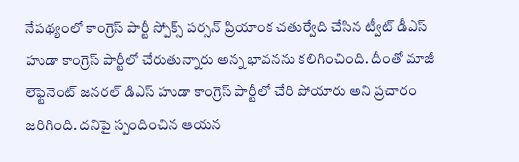నేపథ్యంలో కాంగ్రెస్ పార్టీ స్పోక్స్ పర్సన్ ప్రియాంక చతుర్వేది చేసిన ట్వీట్ డీఎస్ హుడా కాంగ్రెస్ పార్టీలో చేరుతున్నారు అన్న భావనను కలిగించింది. దీంతో మాజీ లెఫ్టెనెంట్ జనరల్ డిఎస్ హుడా కాంగ్రెస్ పార్టీలో చేరి పోయారు అని ప్రచారం జరిగింది. దనిపై స్పందించిన ఆయన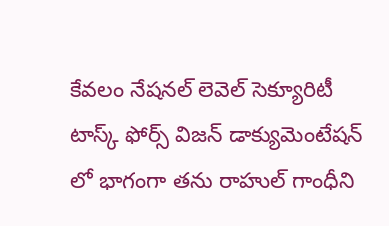కేవలం నేషనల్ లెవెల్ సెక్యూరిటీ టాస్క్ ఫోర్స్ విజన్ డాక్యుమెంటేషన్ లో భాగంగా తను రాహుల్ గాంధీని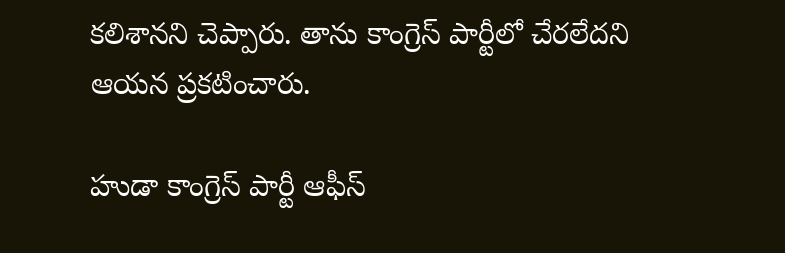కలిశానని చెప్పారు. తాను కాంగ్రెస్ పార్టీలో చేరలేదని ఆయన ప్రకటించారు.

హుడా కాంగ్రెస్ పార్టీ ఆఫీస్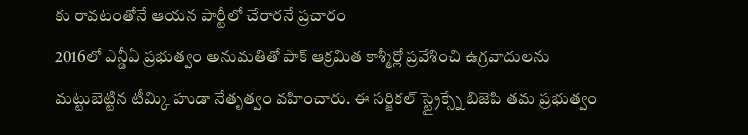కు రావటంతోనే ఆయన పార్టీలో చేరారనే ప్రచారం
2016లో ఎన్డీఏ ప్రభుత్వం అనుమతితో పాక్ ఆక్రమిత కాశ్మీర్లో ప్రవేశించి ఉగ్రవాదులను మట్టుబెట్టిన టీమ్కి హుడా నేతృత్వం వహించారు. ఈ సర్జికల్ స్ట్రైక్స్నే బిజెపి తమ ప్రభుత్వం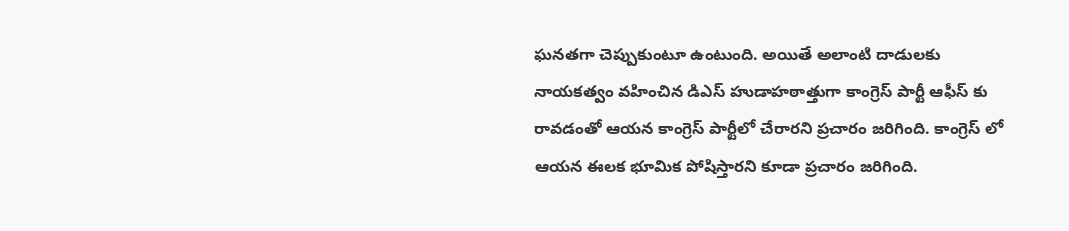ఘనతగా చెప్పుకుంటూ ఉంటుంది. అయితే అలాంటి దాడులకు నాయకత్వం వహించిన డిఎస్ హుడాహఠాత్తుగా కాంగ్రెస్ పార్టీ ఆఫీస్ కు రావడంతో ఆయన కాంగ్రెస్ పార్టీలో చేరారని ప్రచారం జరిగింది. కాంగ్రెస్ లో ఆయన ఈలక భూమిక పోషిస్తారని కూడా ప్రచారం జరిగింది.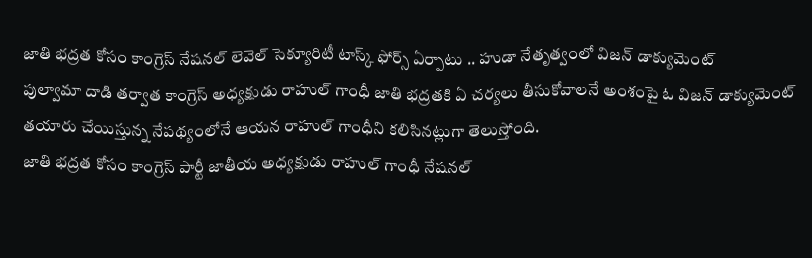జాతి భద్రత కోసం కాంగ్రెస్ నేషనల్ లెవెల్ సెక్యూరిటీ టాస్క్ ఫోర్స్ ఏర్పాటు .. హుడా నేతృత్వంలో విజన్ డాక్యుమెంట్
పుల్వామా దాడి తర్వాత కాంగ్రెస్ అధ్యక్షుడు రాహుల్ గాంధీ జాతి భద్రతకి ఏ చర్యలు తీసుకోవాలనే అంశంపై ఓ విజన్ డాక్యుమెంట్ తయారు చేయిస్తున్న నేపథ్యంలోనే ఆయన రాహుల్ గాంధీని కలిసినట్లుగా తెలుస్తోంది.
జాతి భద్రత కోసం కాంగ్రెస్ పార్టీ జాతీయ అధ్యక్షుడు రాహుల్ గాంధీ నేషనల్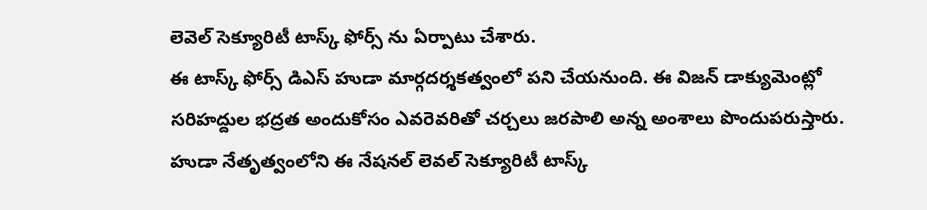లెవెల్ సెక్యూరిటీ టాస్క్ ఫోర్స్ ను ఏర్పాటు చేశారు.
ఈ టాస్క్ ఫోర్స్ డిఎస్ హుడా మార్గదర్శకత్వంలో పని చేయనుంది. ఈ విజన్ డాక్యుమెంట్లో సరిహద్దుల భద్రత అందుకోసం ఎవరెవరితో చర్చలు జరపాలి అన్న అంశాలు పొందుపరుస్తారు. హుడా నేతృత్వంలోని ఈ నేషనల్ లెవల్ సెక్యూరిటీ టాస్క్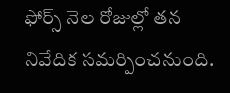ఫోర్స్ నెల రోజుల్లో తన నివేదిక సమర్పించనుంది.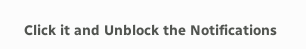Click it and Unblock the Notifications